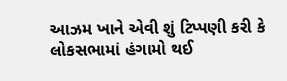આઝમ ખાને એવી શું ટિપ્પણી કરી કે લોકસભામાં હંગામો થઈ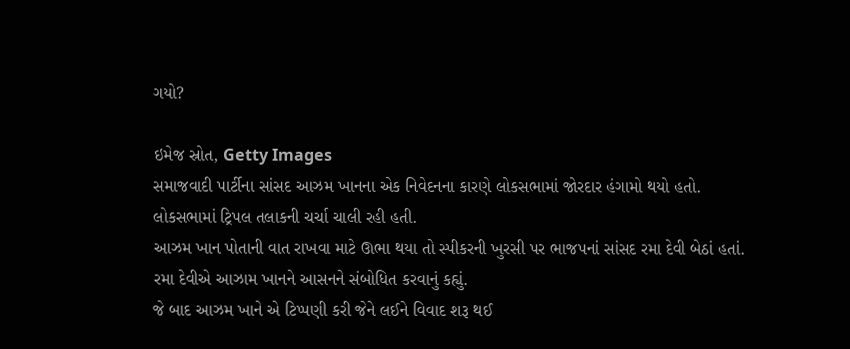ગયો?

ઇમેજ સ્રોત, Getty Images
સમાજવાદી પાર્ટીના સાંસદ આઝમ ખાનના એક નિવેદનના કારણે લોકસભામાં જોરદાર હંગામો થયો હતો.
લોકસભામાં ટ્રિપલ તલાકની ચર્ચા ચાલી રહી હતી.
આઝમ ખાન પોતાની વાત રાખવા માટે ઊભા થયા તો સ્પીકરની ખુરસી પર ભાજપનાં સાંસદ રમા દેવી બેઠાં હતાં.
રમા દેવીએ આઝામ ખાનને આસનને સંબોધિત કરવાનું કહ્યું.
જે બાદ આઝમ ખાને એ ટિપ્પણી કરી જેને લઈને વિવાદ શરૂ થઈ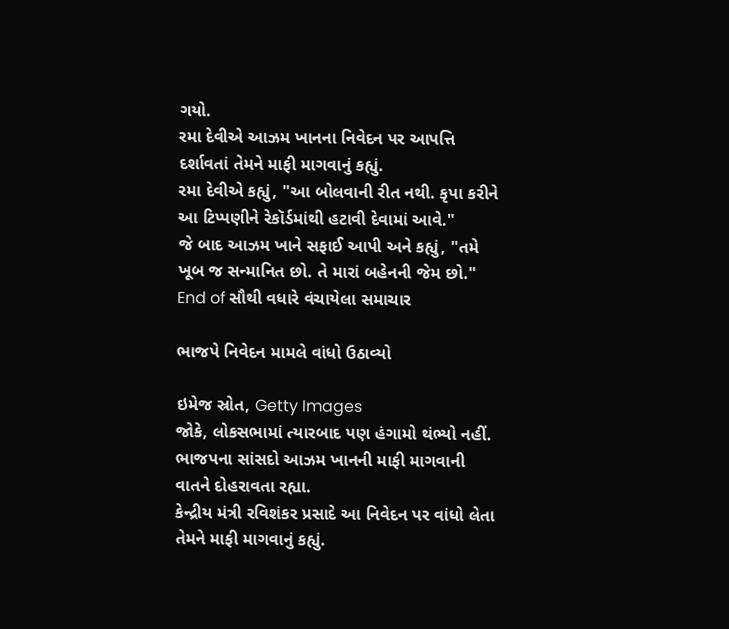ગયો.
રમા દેવીએ આઝમ ખાનના નિવેદન પર આપત્તિ દર્શાવતાં તેમને માફી માગવાનું કહ્યું.
રમા દેવીએ કહ્યું, "આ બોલવાની રીત નથી. કૃપા કરીને આ ટિપ્પણીને રેકૉર્ડમાંથી હટાવી દેવામાં આવે."
જે બાદ આઝમ ખાને સફાઈ આપી અને કહ્યું, "તમે ખૂબ જ સન્માનિત છો. તે મારાં બહેનની જેમ છો."
End of સૌથી વધારે વંચાયેલા સમાચાર

ભાજપે નિવેદન મામલે વાંધો ઉઠાવ્યો

ઇમેજ સ્રોત, Getty Images
જોકે, લોકસભામાં ત્યારબાદ પણ હંગામો થંભ્યો નહીં. ભાજપના સાંસદો આઝમ ખાનની માફી માગવાની વાતને દોહરાવતા રહ્યા.
કેન્દ્રીય મંત્રી રવિશંકર પ્રસાદે આ નિવેદન પર વાંધો લેતા તેમને માફી માગવાનું કહ્યું.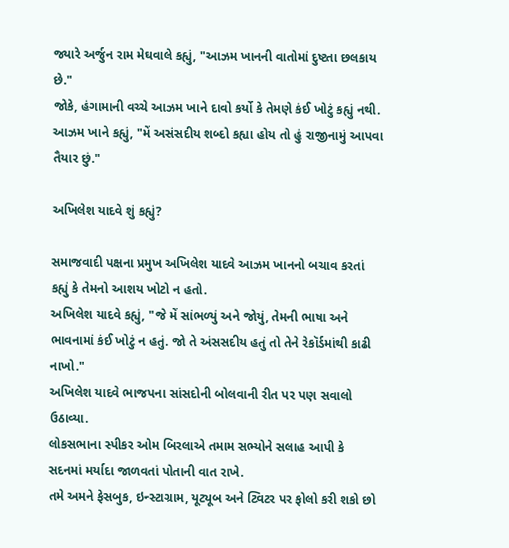જ્યારે અર્જુન રામ મેઘવાલે કહ્યું, "આઝમ ખાનની વાતોમાં દુષ્ટતા છલકાય છે."
જોકે, હંગામાની વચ્ચે આઝમ ખાને દાવો કર્યો કે તેમણે કંઈ ખોટું કહ્યું નથી.
આઝમ ખાને કહ્યું, "મેં અસંસદીય શબ્દો કહ્યા હોય તો હું રાજીનામું આપવા તૈયાર છું."

અખિલેશ યાદવે શું કહ્યું?

સમાજવાદી પક્ષના પ્રમુખ અખિલેશ યાદવે આઝમ ખાનનો બચાવ કરતાં કહ્યું કે તેમનો આશય ખોટો ન હતો.
અખિલેશ યાદવે કહ્યું, "જે મેં સાંભળ્યું અને જોયું, તેમની ભાષા અને ભાવનામાં કંઈ ખોટું ન હતું. જો તે અંસસદીય હતું તો તેને રેકૉર્ડમાંથી કાઢી નાખો."
અખિલેશ યાદવે ભાજપના સાંસદોની બોલવાની રીત પર પણ સવાલો ઉઠાવ્યા.
લોકસભાના સ્પીકર ઓમ બિરલાએ તમામ સભ્યોને સલાહ આપી કે સદનમાં મર્યાદા જાળવતાં પોતાની વાત રાખે.
તમે અમને ફેસબુક, ઇન્સ્ટાગ્રામ, યૂટ્યૂબ અને ટ્વિટર પર ફોલો કરી શકો છો